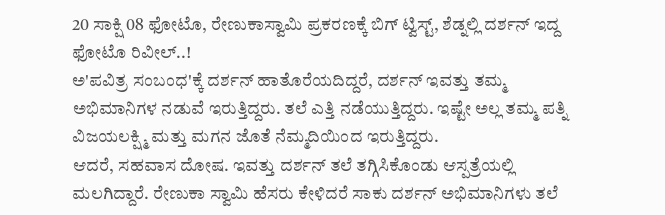20 ಸಾಕ್ಷಿ 08 ಫೋಟೊ, ರೇಣುಕಾಸ್ವಾಮಿ ಪ್ರಕರಣಕ್ಕೆ ಬಿಗ್ ಟ್ವಿಸ್ಟ್, ಶೆಡ್ನಲ್ಲಿ ದರ್ಶನ್ ಇದ್ದ ಫೋಟೊ ರಿವೀಲ್..!
ಅ'ಪವಿತ್ರ ಸಂಬಂಧ'ಕ್ಕೆ ದರ್ಶನ್ ಹಾತೊರೆಯದಿದ್ದರೆ, ದರ್ಶನ್ ಇವತ್ತು ತಮ್ಮ ಅಭಿಮಾನಿಗಳ ನಡುವೆ ಇರುತ್ತಿದ್ದರು. ತಲೆ ಎತ್ತಿ ನಡೆಯುತ್ತಿದ್ದರು. ಇಷ್ಟೇ ಅಲ್ಲ ತಮ್ಮ ಪತ್ನಿ ವಿಜಯಲಕ್ಷ್ಮಿ ಮತ್ತು ಮಗನ ಜೊತೆ ನೆಮ್ಮದಿಯಿಂದ ಇರುತ್ತಿದ್ದರು.
ಆದರೆ, ಸಹವಾಸ ದೋಷ. ಇವತ್ತು ದರ್ಶನ್ ತಲೆ ತಗ್ಗಿಸಿಕೊಂಡು ಆಸ್ಪತ್ರೆಯಲ್ಲಿ ಮಲಗಿದ್ದಾರೆ. ರೇಣುಕಾ ಸ್ವಾಮಿ ಹೆಸರು ಕೇಳಿದರೆ ಸಾಕು ದರ್ಶನ್ ಅಭಿಮಾನಿಗಳು ತಲೆ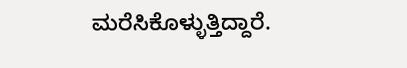ಮರೆಸಿಕೊಳ್ಳುತ್ತಿದ್ದಾರೆ.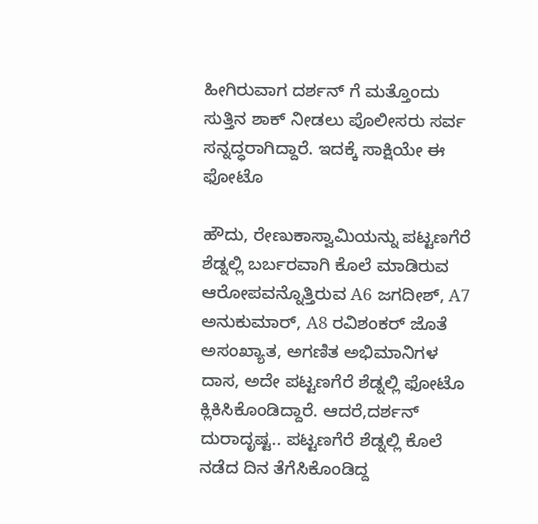ಹೀಗಿರುವಾಗ ದರ್ಶನ್ ಗೆ ಮತ್ತೊಂದು ಸುತ್ತಿನ ಶಾಕ್ ನೀಡಲು ಪೊಲೀಸರು ಸರ್ವ ಸನ್ನದ್ಧರಾಗಿದ್ದಾರೆ. ಇದಕ್ಕೆ ಸಾಕ್ಷಿಯೇ ಈ ಫೋಟೊ

ಹೌದು, ರೇಣುಕಾಸ್ವಾಮಿಯನ್ನು ಪಟ್ಟಣಗೆರೆ ಶೆಡ್ನಲ್ಲಿ ಬರ್ಬರವಾಗಿ ಕೊಲೆ ಮಾಡಿರುವ ಆರೋಪವನ್ನೊತ್ತಿರುವ A6 ಜಗದೀಶ್, A7 ಅನುಕುಮಾರ್, A8 ರವಿಶಂಕರ್ ಜೊತೆ ಅಸಂಖ್ಯಾತ, ಅಗಣಿತ ಅಭಿಮಾನಿಗಳ ದಾಸ, ಅದೇ ಪಟ್ಟಣಗೆರೆ ಶೆಡ್ನಲ್ಲಿ ಫೋಟೊ ಕ್ಲಿಕಿಸಿಕೊಂಡಿದ್ದಾರೆ. ಆದರೆ,ದರ್ಶನ್ ದುರಾದೃಷ್ಟ.. ಪಟ್ಟಣಗೆರೆ ಶೆಡ್ನಲ್ಲಿ ಕೊಲೆ ನಡೆದ ದಿನ ತೆಗೆಸಿಕೊಂಡಿದ್ದ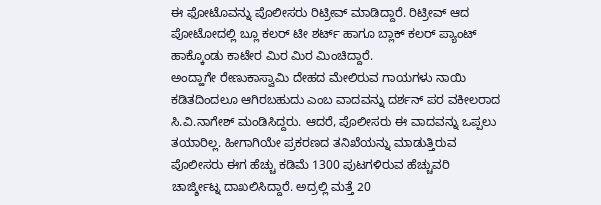ಈ ಫೋಟೊವನ್ನು ಪೊಲೀಸರು ರಿಟ್ರೀವ್ ಮಾಡಿದ್ದಾರೆ. ರಿಟ್ರೀವ್ ಆದ ಪೋಟೋದಲ್ಲಿ ಬ್ಲೂ ಕಲರ್ ಟೀ ಶರ್ಟ್ ಹಾಗೂ ಬ್ಲಾಕ್ ಕಲರ್ ಪ್ಯಾಂಟ್ ಹಾಕ್ಕೊಂಡು ಕಾಟೇರ ಮಿರ ಮಿರ ಮಿಂಚಿದ್ದಾರೆ.
ಅಂದ್ಹಾಗೇ ರೇಣುಕಾಸ್ವಾಮಿ ದೇಹದ ಮೇಲಿರುವ ಗಾಯಗಳು ನಾಯಿ ಕಡಿತದಿಂದಲೂ ಆಗಿರಬಹುದು ಎಂಬ ವಾದವನ್ನು ದರ್ಶನ್ ಪರ ವಕೀಲರಾದ ಸಿ.ವಿ.ನಾಗೇಶ್ ಮಂಡಿಸಿದ್ದರು. ಆದರೆ, ಪೊಲೀಸರು ಈ ವಾದವನ್ನು ಒಪ್ಪಲು ತಯಾರಿಲ್ಲ. ಹೀಗಾಗಿಯೇ ಪ್ರಕರಣದ ತನಿಖೆಯನ್ನು ಮಾಡುತ್ತಿರುವ ಪೊಲೀಸರು ಈಗ ಹೆಚ್ಚು ಕಡಿಮೆ 1300 ಪುಟಗಳಿರುವ ಹೆಚ್ಚುವರಿ ಚಾರ್ಜ್ಶೀಟ್ನ ದಾಖಲಿಸಿದ್ದಾರೆ. ಅದ್ರಲ್ಲಿ ಮತ್ತೆ 20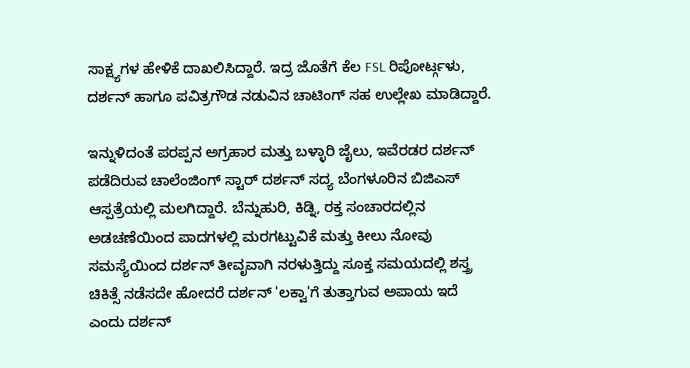ಸಾಕ್ಷ್ಯಗಳ ಹೇಳಿಕೆ ದಾಖಲಿಸಿದ್ದಾರೆ. ಇದ್ರ ಜೊತೆಗೆ ಕೆಲ FSL ರಿಪೋರ್ಟ್ಗಳು, ದರ್ಶನ್ ಹಾಗೂ ಪವಿತ್ರಗೌಡ ನಡುವಿನ ಚಾಟಿಂಗ್ ಸಹ ಉಲ್ಲೇಖ ಮಾಡಿದ್ದಾರೆ.

ಇನ್ನುಳಿದಂತೆ ಪರಪ್ಪನ ಅಗ್ರಹಾರ ಮತ್ತು ಬಳ್ಳಾರಿ ಜೈಲು, ಇವೆರಡರ ದರ್ಶನ್ ಪಡೆದಿರುವ ಚಾಲೆಂಜಿಂಗ್ ಸ್ಟಾರ್ ದರ್ಶನ್ ಸದ್ಯ ಬೆಂಗಳೂರಿನ ಬಿಜಿಎಸ್ ಆಸ್ಪತ್ರೆಯಲ್ಲಿ ಮಲಗಿದ್ದಾರೆ. ಬೆನ್ನುಹುರಿ, ಕಿಡ್ನಿ, ರಕ್ತ ಸಂಚಾರದಲ್ಲಿನ ಅಡಚಣೆಯಿಂದ ಪಾದಗಳಲ್ಲಿ ಮರಗಟ್ಟುವಿಕೆ ಮತ್ತು ಕೀಲು ನೋವು ಸಮಸ್ಯೆಯಿಂದ ದರ್ಶನ್ ತೀವೃವಾಗಿ ನರಳುತ್ತಿದ್ದು ಸೂಕ್ತ ಸಮಯದಲ್ಲಿ ಶಸ್ತ್ರ ಚಿಕಿತ್ಸೆ ನಡೆಸದೇ ಹೋದರೆ ದರ್ಶನ್ 'ಲಕ್ವಾ'ಗೆ ತುತ್ತಾಗುವ ಅಪಾಯ ಇದೆ ಎಂದು ದರ್ಶನ್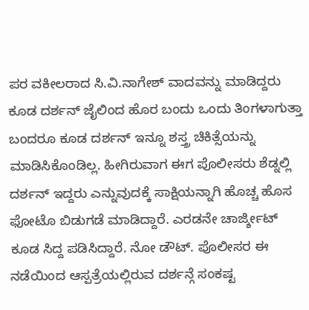ಪರ ವಕೀಲರಾದ ಸಿ.ವಿ.ನಾಗೇಶ್ ವಾದವನ್ನು ಮಾಡಿದ್ದರು ಕೂಡ ದರ್ಶನ್ ಜೈಲಿಂದ ಹೊರ ಬಂದು ಒಂದು ತಿಂಗಳಾಗುತ್ತಾ ಬಂದರೂ ಕೂಡ ದರ್ಶನ್ ಇನ್ನೂ ಶಸ್ತ್ರ ಚಿಕಿತ್ಸೆಯನ್ನು ಮಾಡಿಸಿಕೊಂಡಿಲ್ಲ. ಹೀಗಿರುವಾಗ ಈಗ ಪೊಲೀಸರು ಶೆಡ್ನಲ್ಲಿ ದರ್ಶನ್ ಇದ್ದರು ಎನ್ನುವುದಕ್ಕೆ ಸಾಕ್ಷಿಯನ್ನಾಗಿ ಹೊಚ್ಚ ಹೊಸ ಫೋಟೊ ಬಿಡುಗಡೆ ಮಾಡಿದ್ದಾರೆ. ಎರಡನೇ ಚಾರ್ಜ್ಶೀಟ್ ಕೂಡ ಸಿದ್ದ ಪಡಿಸಿದ್ದಾರೆ. ನೋ ಡೌಟ್. ಪೊಲೀಸರ ಈ ನಡೆಯಿಂದ ಆಸ್ಪತ್ರೆಯಲ್ಲಿರುವ ದರ್ಶನ್ಗೆ ಸಂಕಷ್ಟ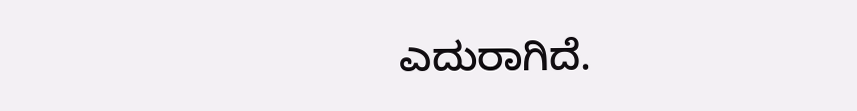ಎದುರಾಗಿದೆ.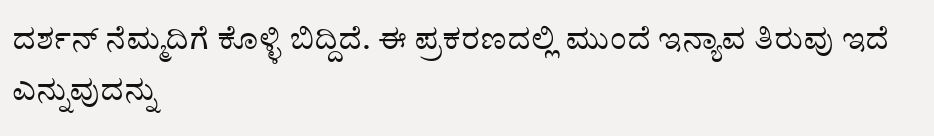ದರ್ಶನ್ ನೆಮ್ಮದಿಗೆ ಕೊಳ್ಳಿ ಬಿದ್ದಿದೆ. ಈ ಪ್ರಕರಣದಲ್ಲಿ ಮುಂದೆ ಇನ್ಯಾವ ತಿರುವು ಇದೆ ಎನ್ನುವುದನ್ನು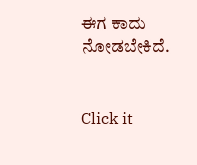ಈಗ ಕಾದು ನೋಡಬೇಕಿದೆ.


Click it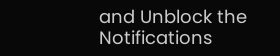and Unblock the Notifications